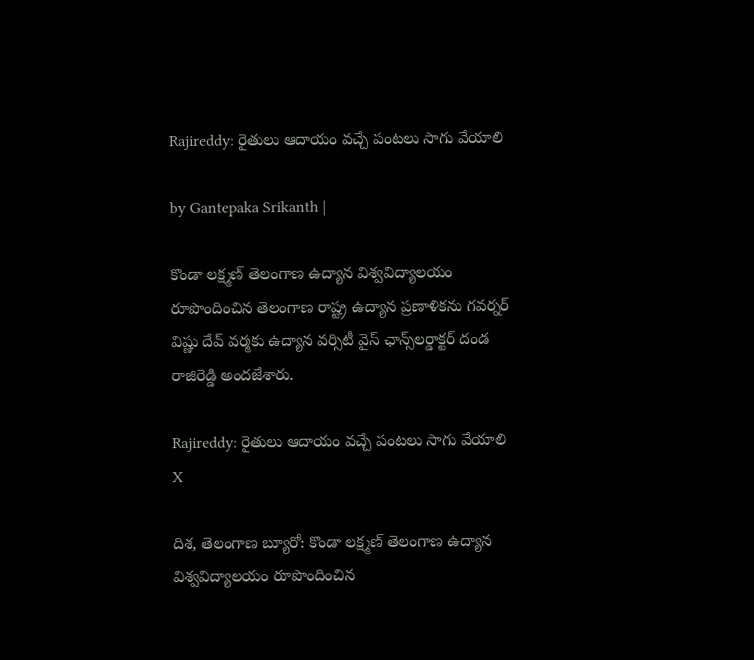Rajireddy: రైతులు ఆదాయం వచ్చే పంటలు సాగు వేయాలి

by Gantepaka Srikanth |

కొండా లక్ష్మణ్ తెలంగాణ ఉద్యాన విశ్వవిద్యాలయం రూపొందించిన తెలంగాణ రాష్ట్ర ఉద్యాన ప్రణాళికను గవర్నర్ విష్ణు దేవ్ వర్మకు ఉద్యాన వర్సిటీ వైస్ ఛాన్స్‌లర్డాక్టర్ దండ రాజిరెడ్డి అందజేశారు.

Rajireddy: రైతులు ఆదాయం వచ్చే పంటలు సాగు వేయాలి
X

దిశ, తెలంగాణ బ్యూరో: కొండా లక్ష్మణ్ తెలంగాణ ఉద్యాన విశ్వవిద్యాలయం రూపొందించిన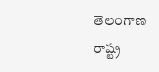తెలంగాణ రాష్ట్ర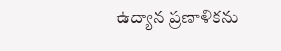ఉద్యాన ప్రణాళికను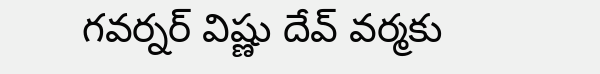గవర్నర్ విష్ణు దేవ్ వర్మకు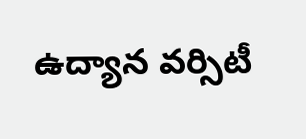ఉద్యాన వర్సిటీ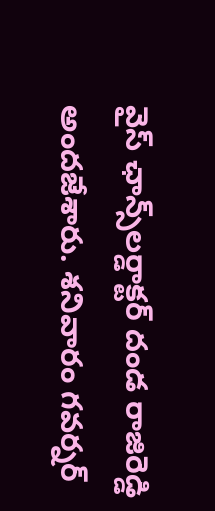వైస్ ఛాన్స్‌లర్డాక్టర్ దండ రాజిరెడ్డి అందజేశారు. శనివారం గవర్నర్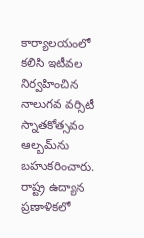కార్యాలయంలో కలిసి ఇటీవల నిర్వహించిన నాలుగవ వర్సిటీ స్నాతకోత్సవం ఆల్బమ్‌ను బహుకరించారు. రాష్ట్ర ఉద్యాన ప్రణాళికలో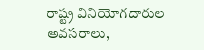రాష్ట్ర వినియోగదారుల అవసరాలు,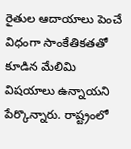రైతుల ఆదాయాలు పెంచే విధంగా సాంకేతికతతో కూడిన మేలిమి విషయాలు ఉన్నాయని పేర్కొన్నారు. రాష్ట్రంలో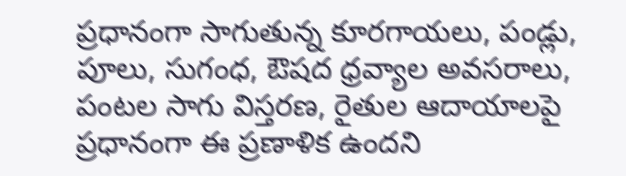ప్రధానంగా సాగుతున్న కూరగాయలు, పండ్లు, పూలు, సుగంధ, ఔషద ధ్రవ్యాల అవసరాలు, పంటల సాగు విస్తరణ, రైతుల ఆదాయాలపై ప్రధానంగా ఈ ప్రణాళిక ఉందని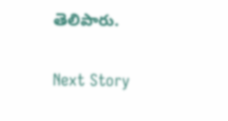తెలిపారు.

Next Story